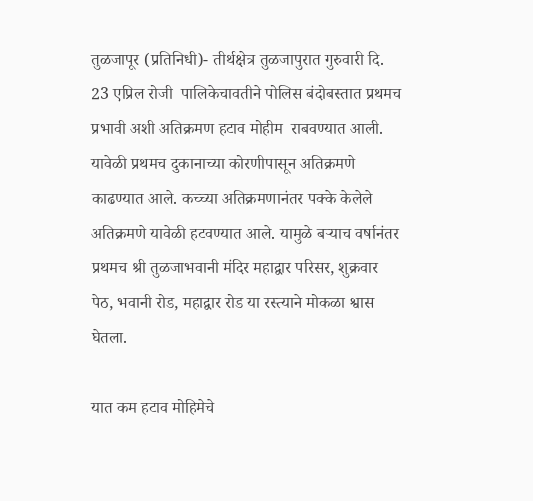तुळजापूर (प्रतिनिधी)- तीर्थक्षेत्र तुळजापुरात गुरुवारी दि. 23 एप्रिल रोजी  पालिकेचावतीने पोलिस बंदोबस्तात प्रथमच प्रभावी अशी अतिक्रमण हटाव मोहीम  राबवण्यात आली. यावेळी प्रथमच दुकानाच्या कोरणीपासून अतिक्रमणे काढण्यात आले. कच्च्या अतिक्रमणानंतर पक्के केलेले अतिक्रमणे यावेळी हटवण्यात आले. यामुळे बऱ्याच वर्षानंतर प्रथमच श्री तुळजाभवानी मंदिर महाद्वार परिसर, शुक्रवार पेठ, भवानी रोड, महाद्वार रोड या रस्त्याने मोकळा श्वास घेतला.

यात कम हटाव मोहिमेचे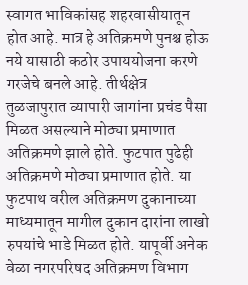स्वागत भाविकांसह शहरवासीयातून होत आहे. मात्र हे अतिक्रमणे पुनश्च होऊ नये यासाठी कठोर उपाययोजना करणे गरजेचे बनले आहे. तीर्थक्षेत्र तुळजापुरात व्यापारी जागांना प्रचंड पैसा मिळत असल्याने मोठ्या प्रमाणात अतिक्रमणे झाले होते. फुटपात पुढेही अतिक्रमणे मोठ्या प्रमाणात होते. या  फुटपाथ वरील अतिक्रमण दुकानाच्या माध्यमातून मागील दुकान दारांना लाखो रुपयांचे भाडे मिळत होते. यापूर्वी अनेक वेळा नगरपरिषद अतिक्रमण विभाग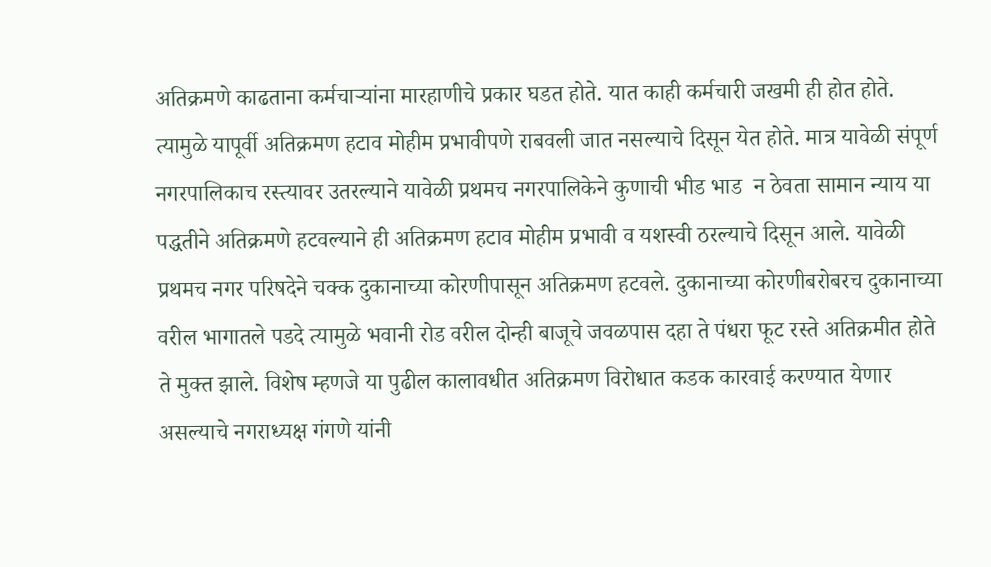अतिक्रमणे काढताना कर्मचाऱ्यांना मारहाणीचे प्रकार घडत होते. यात काही कर्मचारी जखमी ही होत होते. त्यामुळे यापूर्वी अतिक्रमण हटाव मोहीम प्रभावीपणे राबवली जात नसल्याचे दिसून येत होते. मात्र यावेळी संपूर्ण नगरपालिकाच रस्त्यावर उतरल्याने यावेळी प्रथमच नगरपालिकेने कुणाची भीड भाड  न ठेवता सामान न्याय या पद्धतीने अतिक्रमणे हटवल्याने ही अतिक्रमण हटाव मोहीम प्रभावी व यशस्वी ठरल्याचे दिसून आले. यावेळी प्रथमच नगर परिषदेने चक्क दुकानाच्या कोरणीपासून अतिक्रमण हटवले. दुकानाच्या कोरणीबरोबरच दुकानाच्या वरील भागातले पडदे त्यामुळे भवानी रोड वरील दोन्ही बाजूचे जवळपास दहा ते पंधरा फूट रस्ते अतिक्रमीत होते ते मुक्त झाले. विशेष म्हणजे या पुढील कालावधीत अतिक्रमण विरोधात कडक कारवाई करण्यात येणार असल्याचे नगराध्यक्ष गंगणे यांनी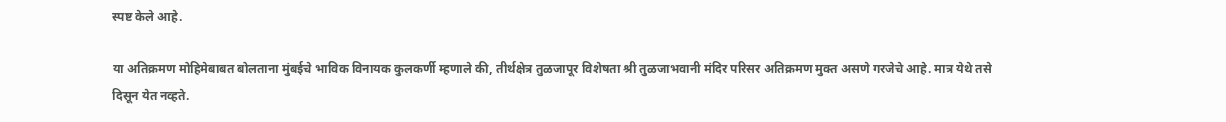स्पष्ट केले आहे.

या अतिक्रमण मोहिमेबाबत बोलताना मुंबईचे भाविक विनायक कुलकर्णी म्हणाले की, तीर्थक्षेत्र तुळजापूर विशेषता श्री तुळजाभवानी मंदिर परिसर अतिक्रमण मुक्त असणे गरजेचे आहे. मात्र येथे तसे दिसून येत नव्हते.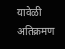यावेळी अतिक्रमण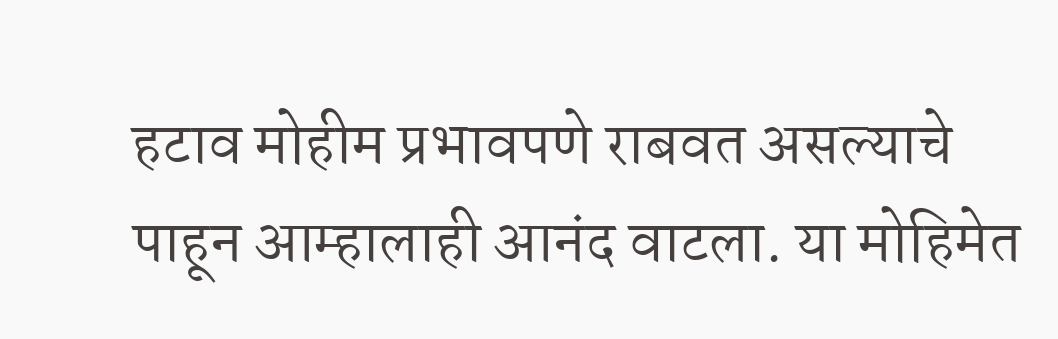हटाव मोहीम प्रभावपणे राबवत असल्याचे पाहून आम्हालाही आनंद वाटला. या मोहिमेत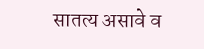सातत्य असावे व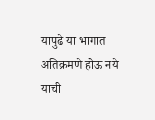यापुढे या भागात अतिक्रमणे होऊ नये याची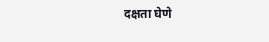दक्षता घेणे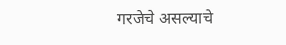गरजेचे असल्याचे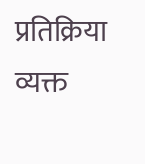प्रतिक्रिया व्यक्त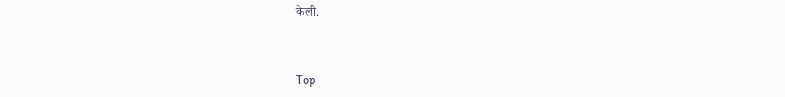केली.



Top